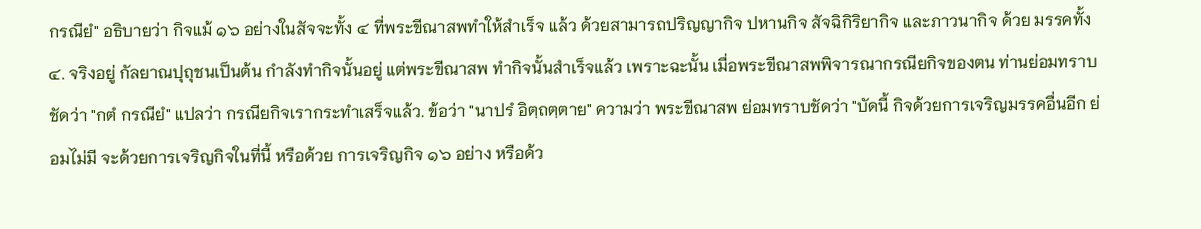กรณียํ" อธิบายว่า กิจแม้ ๑๖ อย่างในสัจจะทั้ง ๔ ที่พระขีณาสพทำให้สำเร็จ แล้ว ด้วยสามารถปริญญากิจ ปหานกิจ สัจฉิกิริยากิจ และภาวนากิจ ด้วย มรรคทั้ง ๔. จริงอยู่ กัลยาณปุถุชนเป็นต้น กำลังทำกิจนั้นอยู่ แต่พระขีณาสพ ทำกิจนั้นสำเร็จแล้ว เพราะฉะนั้น เมื่อพระขีณาสพพิจารณากรณียกิจของตน ท่านย่อมทราบชัดว่า "กตํ กรณียํ" แปลว่า กรณียกิจเรากระทำเสร็จแล้ว. ข้อว่า "นาปรํ อิตฺถตฺตาย" ความว่า พระขีณาสพ ย่อมทราบชัดว่า "บัดนี้ กิจด้วยการเจริญมรรคอื่นอีก ย่อมไม่มี จะด้วยการเจริญกิจในที่นี้ หรือด้วย การเจริญกิจ ๑๖ อย่าง หรือด้ว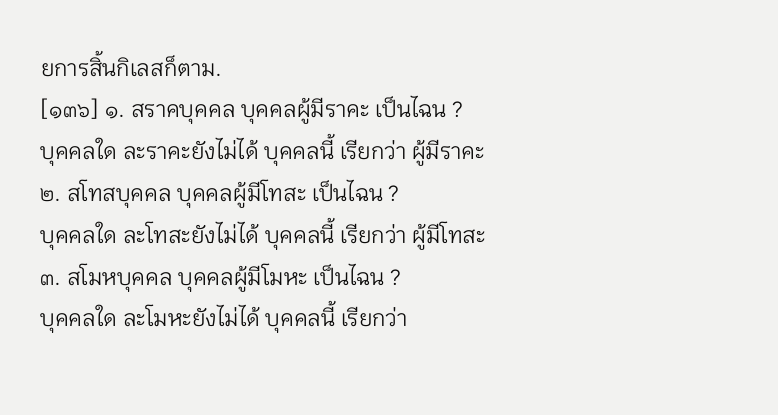ยการสิ้นกิเลสก็ตาม.
[๑๓๖] ๑. สราคบุคคล บุคคลผู้มีราคะ เป็นไฉน ?
บุคคลใด ละราคะยังไม่ได้ บุคคลนี้ เรียกว่า ผู้มีราคะ
๒. สโทสบุคคล บุคคลผู้มีโทสะ เป็นไฉน ?
บุคคลใด ละโทสะยังไม่ได้ บุคคลนี้ เรียกว่า ผู้มีโทสะ
๓. สโมหบุคคล บุคคลผู้มีโมหะ เป็นไฉน ?
บุคคลใด ละโมหะยังไม่ได้ บุคคลนี้ เรียกว่า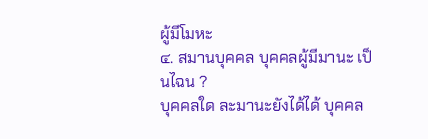ผู้มีโมหะ
๔. สมานบุคคล บุคคลผู้มีมานะ เป็นไฉน ?
บุคคลใด ละมานะยังได้ได้ บุคคล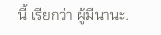นี้ เรียกว่า ผู้มีนานะ.